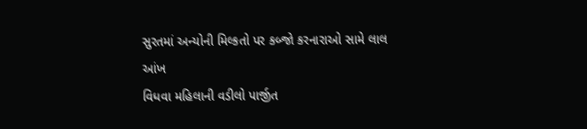સુરતમાં અન્યોની મિલ્કતો પર કબ્જો કરનારાઓ સામે લાલ આંખ
વિધવા મહિલાની વડીલો પાર્જીત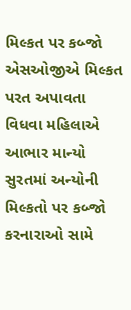મિલ્કત પર કબ્જો
એસઓજીએ મિલ્કત પરત અપાવતા વિધવા મહિલાએ આભાર માન્યો
સુરતમાં અન્યોની મિલ્કતો પર કબ્જો કરનારાઓ સામે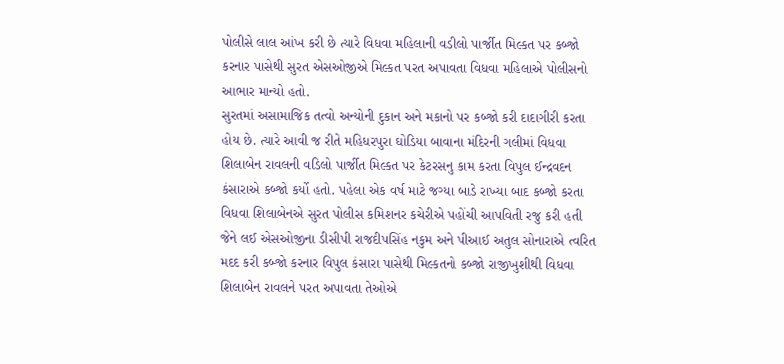પોલીસે લાલ આંખ કરી છે ત્યારે વિધવા મહિલાની વડીલો પાર્જીત મિલ્કત પર કબ્જો કરનાર પાસેથી સુરત એસઓજીએ મિલ્કત પરત અપાવતા વિધવા મહિલાએ પોલીસનો આભાર માન્યો હતો.
સુરતમાં અસામાજિક તત્વો અન્યોની દુકાન અને મકાનો પર કબ્જો કરી દાદાગીરી કરતા હોય છે. ત્યારે આવી જ રીતે મહિધરપુરા ઘોડિયા બાવાના મંદિરની ગલીમાં વિધવા શિલાબેન રાવલની વડિલો પાર્જીત મિલ્કત પર કેટરસનુ કામ કરતા વિપુલ ઈન્દ્રવદન કંસારાએ કબ્જો કર્યો હતો. પહેલા એક વર્ષ માટે જગ્યા બાડે રાખ્યા બાદ કબ્જો કરતા વિધવા શિલાબેનએ સુરત પોલીસ કમિશનર કચેરીએ પહોંચી આપવિતી રજુ કરી હતી જેને લઈ એસઓજીના ડીસીપી રાજદીપસિંહ નકુમ અને પીઆઈ અતુલ સોનારાએ ત્વરિત મદદ કરી કબ્જો કરનાર વિપુલ કંસારા પાસેથી મિલ્કતનો કબ્જો રાજીખુશીથી વિધવા શિલાબેન રાવલને પરત અપાવતા તેઓએ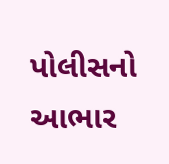પોલીસનો આભાર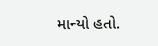માન્યો હતો.